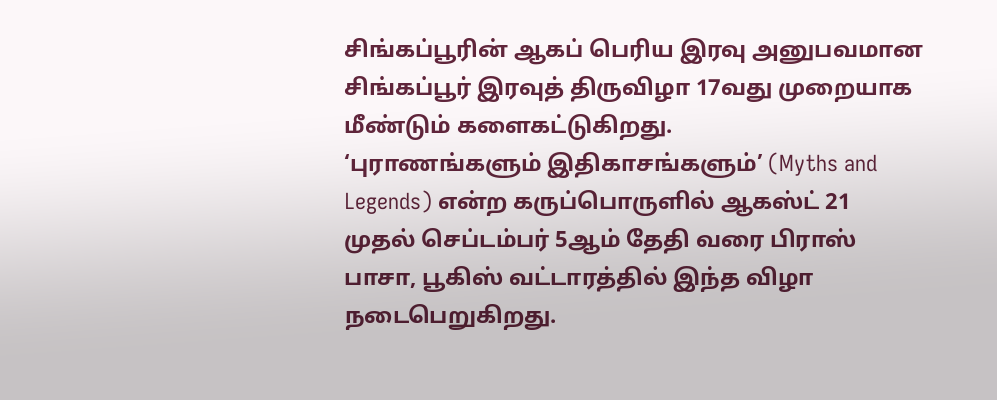சிங்கப்பூரின் ஆகப் பெரிய இரவு அனுபவமான சிங்கப்பூர் இரவுத் திருவிழா 17வது முறையாக மீண்டும் களைகட்டுகிறது.
‘புராணங்களும் இதிகாசங்களும்’ (Myths and Legends) என்ற கருப்பொருளில் ஆகஸ்ட் 21 முதல் செப்டம்பர் 5ஆம் தேதி வரை பிராஸ் பாசா, பூகிஸ் வட்டாரத்தில் இந்த விழா நடைபெறுகிறது.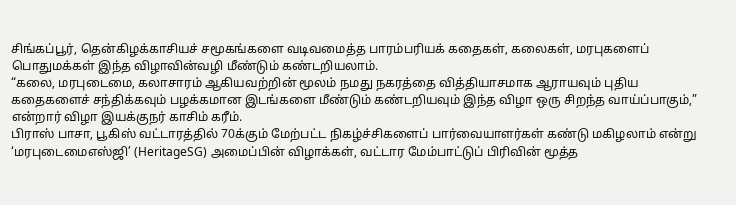சிங்கப்பூர், தென்கிழக்காசியச் சமூகங்களை வடிவமைத்த பாரம்பரியக் கதைகள், கலைகள், மரபுகளைப் பொதுமக்கள் இந்த விழாவின்வழி மீண்டும் கண்டறியலாம்.
“கலை, மரபுடைமை, கலாசாரம் ஆகியவற்றின் மூலம் நமது நகரத்தை வித்தியாசமாக ஆராயவும் புதிய கதைகளைச் சந்திக்கவும் பழக்கமான இடங்களை மீண்டும் கண்டறியவும் இந்த விழா ஒரு சிறந்த வாய்ப்பாகும்,” என்றார் விழா இயக்குநர் காசிம் கரீம்.
பிராஸ் பாசா, பூகிஸ் வட்டாரத்தில் 70க்கும் மேற்பட்ட நிகழ்ச்சிகளைப் பார்வையாளர்கள் கண்டு மகிழலாம் என்று ‘மரபுடைமைஎஸ்ஜி’ (HeritageSG) அமைப்பின் விழாக்கள், வட்டார மேம்பாட்டுப் பிரிவின் மூத்த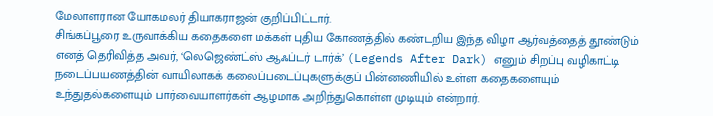மேலாளரான யோகமலர் தியாகராஜன் குறிப்பிட்டார்.
சிங்கப்பூரை உருவாக்கிய கதைகளை மக்கள் புதிய கோணத்தில் கண்டறிய இந்த விழா ஆர்வத்தைத் தூண்டும் எனத் தெரிவித்த அவர், ‘லெஜெண்ட்ஸ் ஆஃப்டர் டார்க்’ (Legends After Dark) எனும் சிறப்பு வழிகாட்டி நடைப்பயணத்தின் வாயிலாகக் கலைப்படைப்புகளுக்குப் பின்னணியில் உள்ள கதைகளையும் உந்துதல்களையும் பார்வையாளர்கள் ஆழமாக அறிந்துகொள்ள முடியும் என்றார்.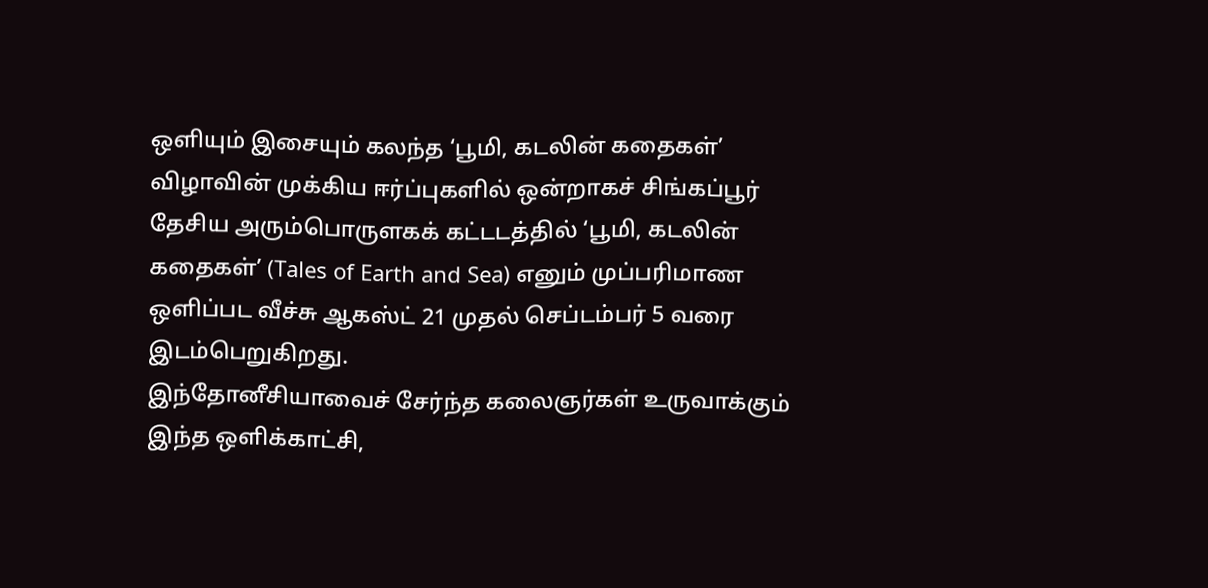ஒளியும் இசையும் கலந்த ‘பூமி, கடலின் கதைகள்’
விழாவின் முக்கிய ஈர்ப்புகளில் ஒன்றாகச் சிங்கப்பூர் தேசிய அரும்பொருளகக் கட்டடத்தில் ‘பூமி, கடலின் கதைகள்’ (Tales of Earth and Sea) எனும் முப்பரிமாண ஒளிப்பட வீச்சு ஆகஸ்ட் 21 முதல் செப்டம்பர் 5 வரை இடம்பெறுகிறது.
இந்தோனீசியாவைச் சேர்ந்த கலைஞர்கள் உருவாக்கும் இந்த ஒளிக்காட்சி,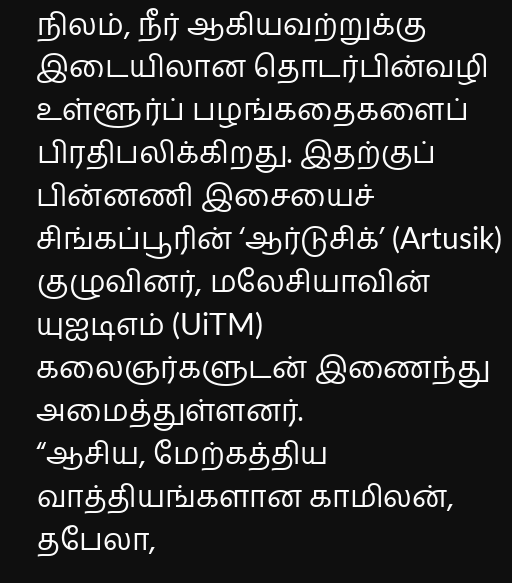நிலம், நீர் ஆகியவற்றுக்கு இடையிலான தொடர்பின்வழி உள்ளூர்ப் பழங்கதைகளைப் பிரதிபலிக்கிறது. இதற்குப் பின்னணி இசையைச் சிங்கப்பூரின் ‘ஆர்டுசிக்’ (Artusik) குழுவினர், மலேசியாவின் யுஐடிஎம் (UiTM) கலைஞர்களுடன் இணைந்து அமைத்துள்ளனர்.
“ஆசிய, மேற்கத்திய வாத்தியங்களான காமிலன், தபேலா,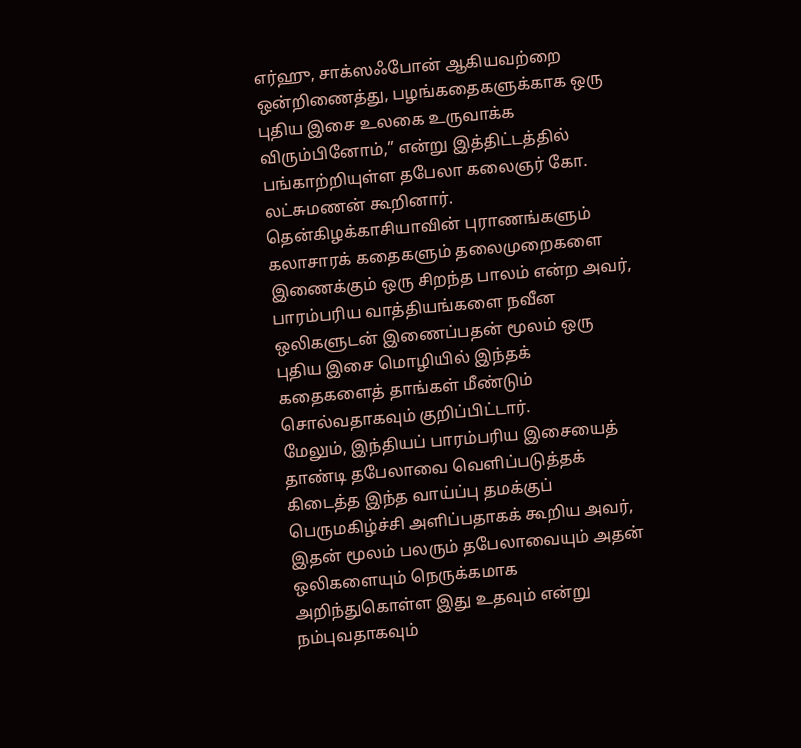எர்ஹு, சாக்ஸஃபோன் ஆகியவற்றை ஒன்றிணைத்து, பழங்கதைகளுக்காக ஒரு புதிய இசை உலகை உருவாக்க விரும்பினோம்,” என்று இத்திட்டத்தில் பங்காற்றியுள்ள தபேலா கலைஞர் கோ. லட்சுமணன் கூறினார்.
தென்கிழக்காசியாவின் புராணங்களும் கலாசாரக் கதைகளும் தலைமுறைகளை இணைக்கும் ஒரு சிறந்த பாலம் என்ற அவர், பாரம்பரிய வாத்தியங்களை நவீன ஒலிகளுடன் இணைப்பதன் மூலம் ஒரு புதிய இசை மொழியில் இந்தக் கதைகளைத் தாங்கள் மீண்டும் சொல்வதாகவும் குறிப்பிட்டார்.
மேலும், இந்தியப் பாரம்பரிய இசையைத் தாண்டி தபேலாவை வெளிப்படுத்தக் கிடைத்த இந்த வாய்ப்பு தமக்குப் பெருமகிழ்ச்சி அளிப்பதாகக் கூறிய அவர், இதன் மூலம் பலரும் தபேலாவையும் அதன் ஒலிகளையும் நெருக்கமாக அறிந்துகொள்ள இது உதவும் என்று நம்புவதாகவும்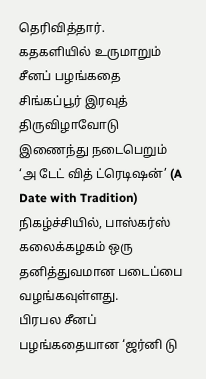தெரிவித்தார்.
கதகளியில் உருமாறும் சீனப் பழங்கதை
சிங்கப்பூர் இரவுத் திருவிழாவோடு இணைந்து நடைபெறும் ‘அ டேட் வித் ட்ரெடிஷன்’ (A Date with Tradition) நிகழ்ச்சியில், பாஸ்கர்ஸ் கலைக்கழகம் ஒரு தனித்துவமான படைப்பை வழங்கவுள்ளது.
பிரபல சீனப் பழங்கதையான ‘ஜர்னி டு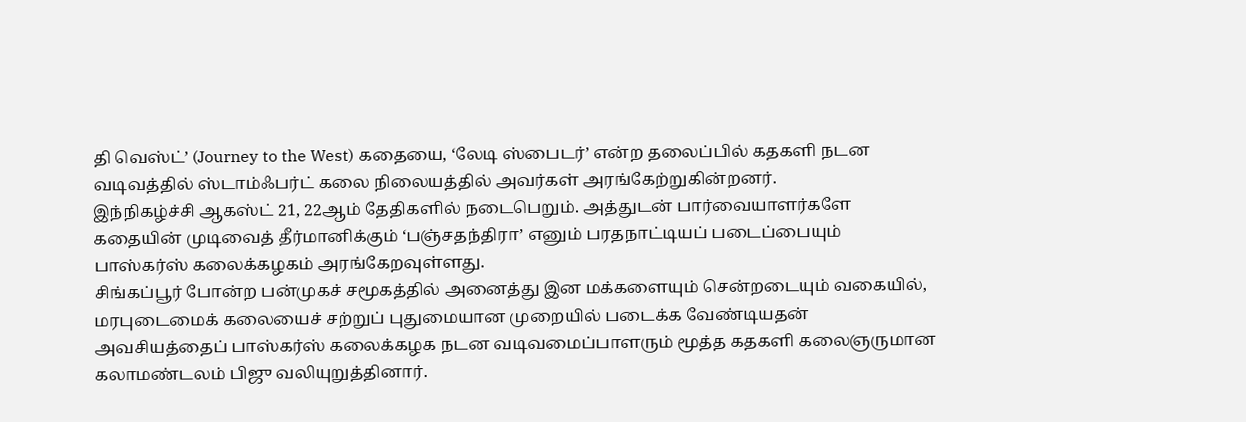தி வெஸ்ட்’ (Journey to the West) கதையை, ‘லேடி ஸ்பைடர்’ என்ற தலைப்பில் கதகளி நடன வடிவத்தில் ஸ்டாம்ஃபர்ட் கலை நிலையத்தில் அவர்கள் அரங்கேற்றுகின்றனர்.
இந்நிகழ்ச்சி ஆகஸ்ட் 21, 22ஆம் தேதிகளில் நடைபெறும். அத்துடன் பார்வையாளர்களே கதையின் முடிவைத் தீர்மானிக்கும் ‘பஞ்சதந்திரா’ எனும் பரதநாட்டியப் படைப்பையும் பாஸ்கர்ஸ் கலைக்கழகம் அரங்கேறவுள்ளது.
சிங்கப்பூர் போன்ற பன்முகச் சமூகத்தில் அனைத்து இன மக்களையும் சென்றடையும் வகையில், மரபுடைமைக் கலையைச் சற்றுப் புதுமையான முறையில் படைக்க வேண்டியதன் அவசியத்தைப் பாஸ்கர்ஸ் கலைக்கழக நடன வடிவமைப்பாளரும் மூத்த கதகளி கலைஞருமான கலாமண்டலம் பிஜு வலியுறுத்தினார்.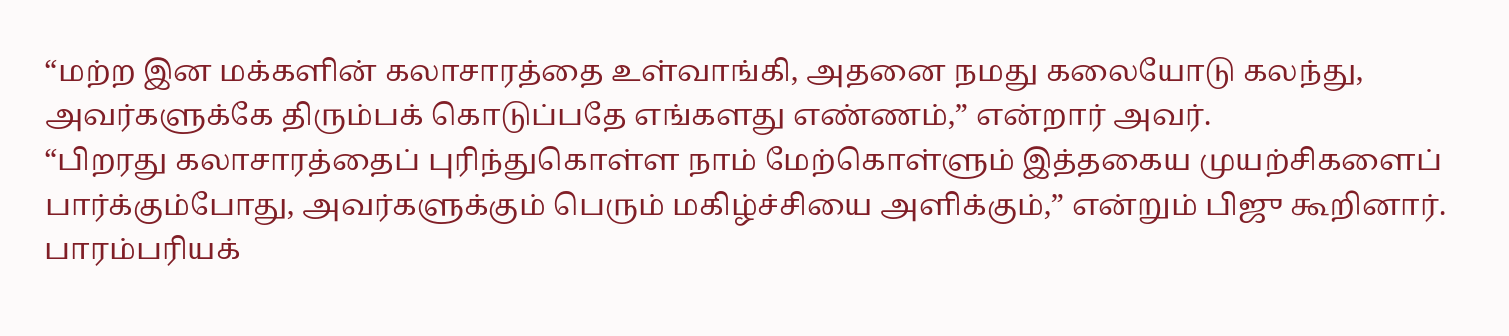“மற்ற இன மக்களின் கலாசாரத்தை உள்வாங்கி, அதனை நமது கலையோடு கலந்து, அவர்களுக்கே திரும்பக் கொடுப்பதே எங்களது எண்ணம்,” என்றார் அவர்.
“பிறரது கலாசாரத்தைப் புரிந்துகொள்ள நாம் மேற்கொள்ளும் இத்தகைய முயற்சிகளைப் பார்க்கும்போது, அவர்களுக்கும் பெரும் மகிழ்ச்சியை அளிக்கும்,” என்றும் பிஜு கூறினார்.
பாரம்பரியக்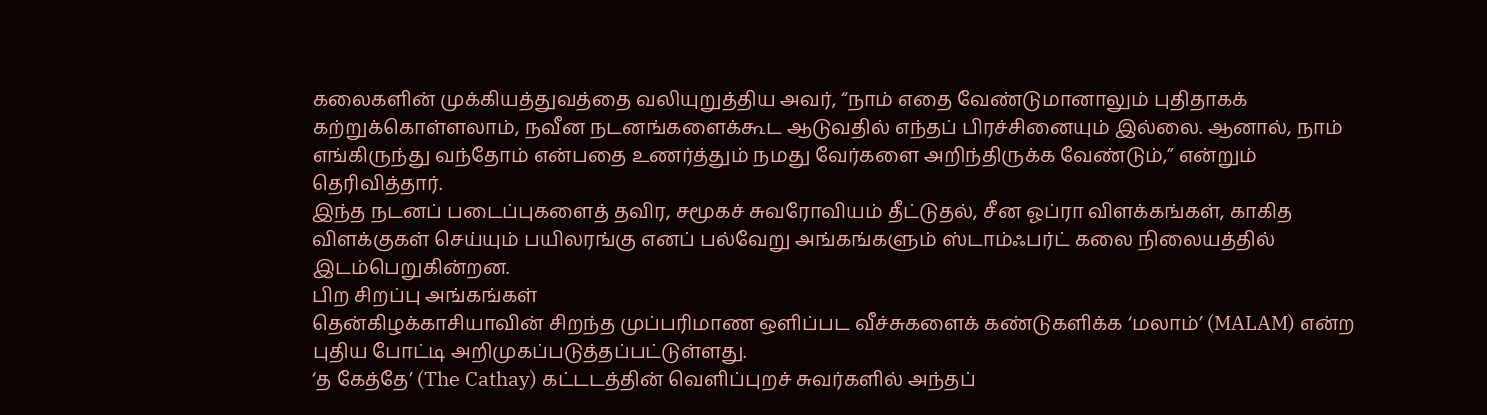கலைகளின் முக்கியத்துவத்தை வலியுறுத்திய அவர், “நாம் எதை வேண்டுமானாலும் புதிதாகக் கற்றுக்கொள்ளலாம், நவீன நடனங்களைக்கூட ஆடுவதில் எந்தப் பிரச்சினையும் இல்லை. ஆனால், நாம் எங்கிருந்து வந்தோம் என்பதை உணர்த்தும் நமது வேர்களை அறிந்திருக்க வேண்டும்,” என்றும் தெரிவித்தார்.
இந்த நடனப் படைப்புகளைத் தவிர, சமூகச் சுவரோவியம் தீட்டுதல், சீன ஓப்ரா விளக்கங்கள், காகித விளக்குகள் செய்யும் பயிலரங்கு எனப் பல்வேறு அங்கங்களும் ஸ்டாம்ஃபர்ட் கலை நிலையத்தில் இடம்பெறுகின்றன.
பிற சிறப்பு அங்கங்கள்
தென்கிழக்காசியாவின் சிறந்த முப்பரிமாண ஒளிப்பட வீச்சுகளைக் கண்டுகளிக்க ‘மலாம்’ (MALAM) என்ற புதிய போட்டி அறிமுகப்படுத்தப்பட்டுள்ளது.
‘த கேத்தே’ (The Cathay) கட்டடத்தின் வெளிப்புறச் சுவர்களில் அந்தப்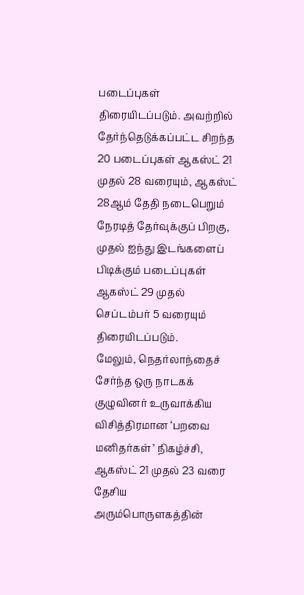படைப்புகள் திரையிடப்படும். அவற்றில் தேர்ந்தெடுக்கப்பட்ட சிறந்த 20 படைப்புகள் ஆகஸ்ட் 21 முதல் 28 வரையும், ஆகஸ்ட் 28ஆம் தேதி நடைபெறும் நேரடித் தேர்வுக்குப் பிறகு, முதல் ஐந்து இடங்களைப் பிடிக்கும் படைப்புகள் ஆகஸ்ட் 29 முதல் செப்டம்பர் 5 வரையும் திரையிடப்படும்.
மேலும், நெதர்லாந்தைச் சேர்ந்த ஒரு நாடகக் குழுவினர் உருவாக்கிய விசித்திரமான ‘பறவை மனிதர்கள்’ நிகழ்ச்சி, ஆகஸ்ட் 21 முதல் 23 வரை தேசிய அரும்பொருளகத்தின்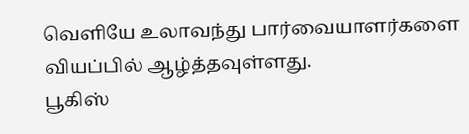வெளியே உலாவந்து பார்வையாளர்களை வியப்பில் ஆழ்த்தவுள்ளது.
பூகிஸ்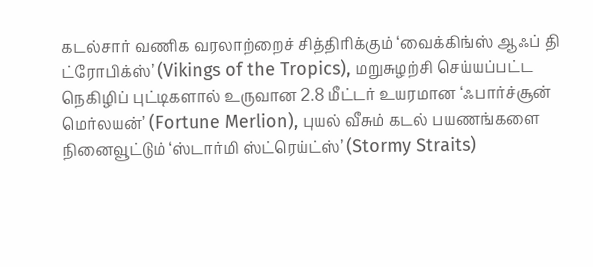கடல்சார் வணிக வரலாற்றைச் சித்திரிக்கும் ‘வைக்கிங்ஸ் ஆஃப் தி ட்ரோபிக்ஸ்’ (Vikings of the Tropics), மறுசுழற்சி செய்யப்பட்ட நெகிழிப் புட்டிகளால் உருவான 2.8 மீட்டர் உயரமான ‘ஃபார்ச்சூன் மெர்லயன்’ (Fortune Merlion), புயல் வீசும் கடல் பயணங்களை நினைவூட்டும் ‘ஸ்டார்மி ஸ்ட்ரெய்ட்ஸ்’ (Stormy Straits)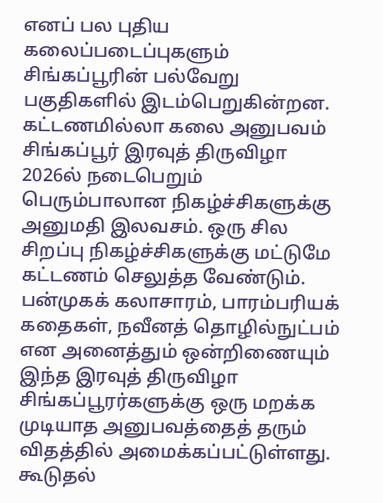எனப் பல புதிய கலைப்படைப்புகளும் சிங்கப்பூரின் பல்வேறு பகுதிகளில் இடம்பெறுகின்றன.
கட்டணமில்லா கலை அனுபவம்
சிங்கப்பூர் இரவுத் திருவிழா 2026ல் நடைபெறும் பெரும்பாலான நிகழ்ச்சிகளுக்கு அனுமதி இலவசம். ஒரு சில சிறப்பு நிகழ்ச்சிகளுக்கு மட்டுமே கட்டணம் செலுத்த வேண்டும்.
பன்முகக் கலாசாரம், பாரம்பரியக் கதைகள், நவீனத் தொழில்நுட்பம் என அனைத்தும் ஒன்றிணையும் இந்த இரவுத் திருவிழா சிங்கப்பூரர்களுக்கு ஒரு மறக்க முடியாத அனுபவத்தைத் தரும் விதத்தில் அமைக்கப்பட்டுள்ளது.
கூடுதல்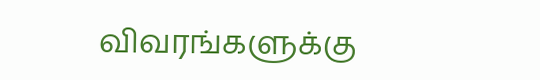விவரங்களுக்கு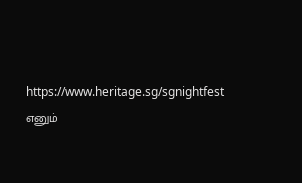https://www.heritage.sg/sgnightfest எனும்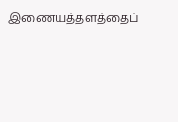இணையத்தளத்தைப்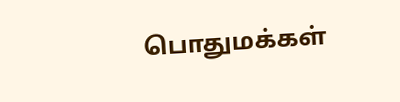பொதுமக்கள்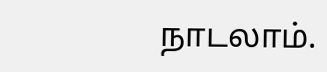நாடலாம்.